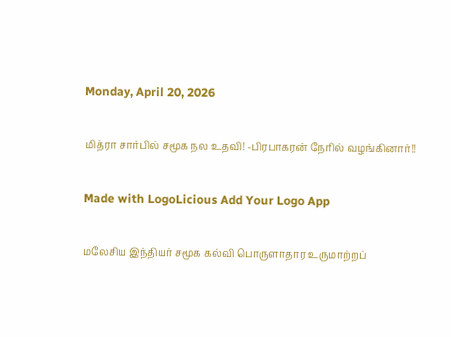Monday, April 20, 2026

மித்ரா சார்பில் சமூக நல உதவி! -பிரபாகரன் நேரில் வழங்கினார்!!

Made with LogoLicious Add Your Logo App

மலேசிய இந்தியர் சமூக கல்வி பொருளாதார உருமாற்றப்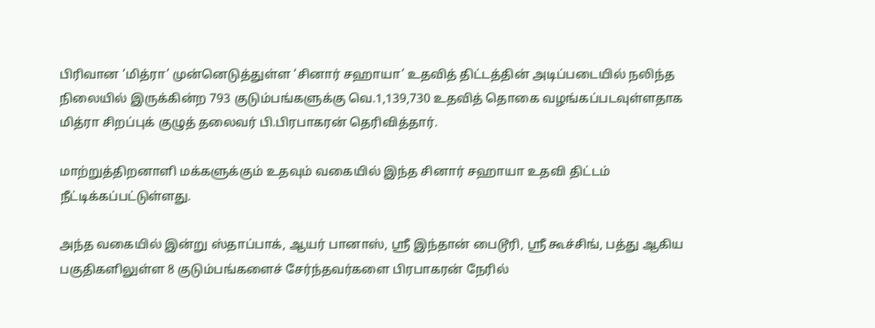பிரிவான ‘மித்ரா’ முன்னெடுத்துள்ள ‘சினார் சஹாயா’ உதவித் திட்டத்தின் அடிப்படையில் நலிந்த நிலையில் இருக்கின்ற 793 குடும்பங்களுக்கு வெ.1,139,730 உதவித் தொகை வழங்கப்படவுள்ளதாக மித்ரா சிறப்புக் குழுத் தலைவர் பி.பிரபாகரன் தெரிவித்தார்.

மாற்றுத்திறனாளி மக்களுக்கும் உதவும் வகையில் இந்த சினார் சஹாயா உதவி திட்டம் நீட்டிக்கப்பட்டுள்ளது.

அந்த வகையில் இன்று ஸ்தாப்பாக், ஆயர் பானாஸ், ஸ்ரீ இந்தான் பைடூரி, ஸ்ரீ கூச்சிங், பத்து ஆகிய பகுதிகளிலுள்ள 8 குடும்பங்களைச் சேர்ந்தவர்களை பிரபாகரன் நேரில்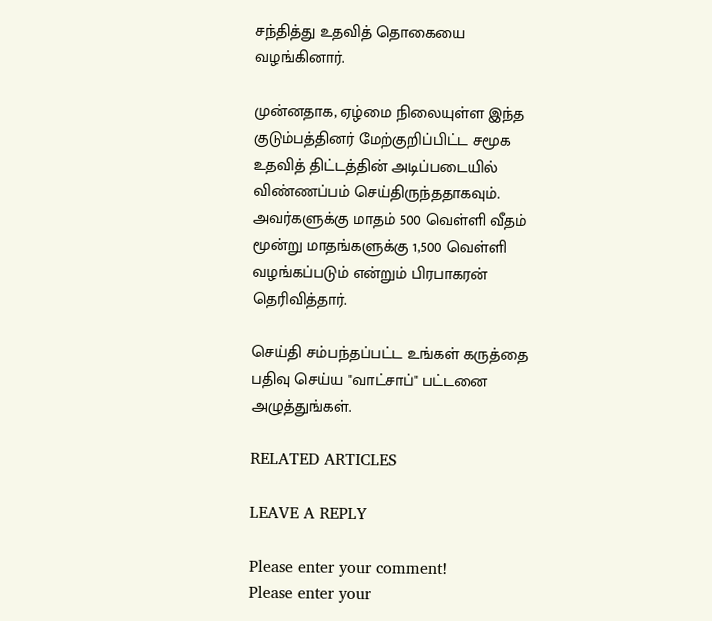சந்தித்து உதவித் தொகையை வழங்கினார்.

முன்னதாக, ஏழ்மை நிலையுள்ள இந்த குடும்பத்தினர் மேற்குறிப்பிட்ட சமூக உதவித் திட்டத்தின் அடிப்படையில் விண்ணப்பம் செய்திருந்ததாகவும். அவர்களுக்கு மாதம் 500 வெள்ளி வீதம் மூன்று மாதங்களுக்கு 1,500 வெள்ளி வழங்கப்படும் என்றும் பிரபாகரன் தெரிவித்தார்.

செய்தி சம்பந்தப்பட்ட உங்கள் கருத்தை பதிவு செய்ய "வாட்சாப்" பட்டனை அழுத்துங்கள்.

RELATED ARTICLES

LEAVE A REPLY

Please enter your comment!
Please enter your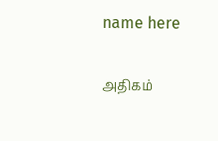name here

அதிகம்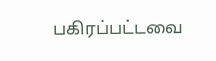பகிரப்பட்டவை